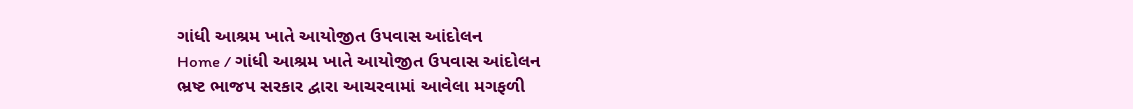ગાંધી આશ્રમ ખાતે આયોજીત ઉપવાસ આંદોલન
Home / ગાંધી આશ્રમ ખાતે આયોજીત ઉપવાસ આંદોલન
ભ્રષ્ટ ભાજપ સરકાર દ્વારા આચરવામાં આવેલા મગફળી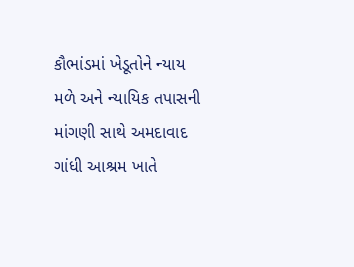કૌભાંડમાં ખેડૂતોને ન્યાય મળે અને ન્યાયિક તપાસની માંગણી સાથે અમદાવાદ ગાંધી આશ્રમ ખાતે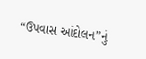“ઉપવાસ આંદોલન”નું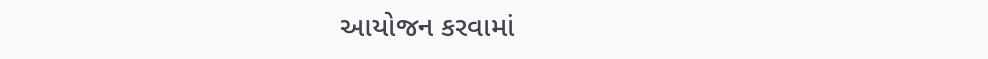આયોજન કરવામાં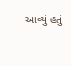આવ્યું હતું